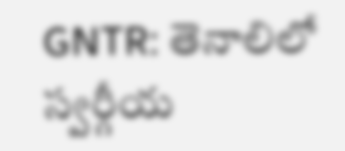GNTR: తెనాలిలో స్వర్గీయ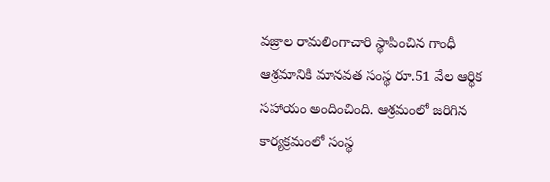వజ్రాల రామలింగాచారి స్థాపించిన గాంధీ ఆశ్రమానికి మానవత సంస్థ రూ.51 వేల ఆర్థిక సహాయం అందించింది. ఆశ్రమంలో జరిగిన కార్యక్రమంలో సంస్థ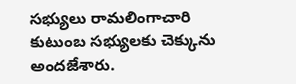సభ్యులు రామలింగాచారి కుటుంబ సభ్యులకు చెక్కును అందజేశారు.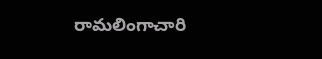రామలింగాచారి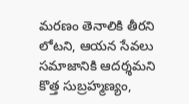మరణం తెనాలికి తీరని లోటని, ఆయన సేవలు సమాజానికి ఆదర్శమని కొత్త సుబ్రహ్మణ్యం,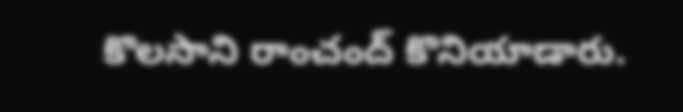కొలసాని రాంచంద్ కొనియాడారు.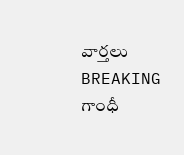వార్తలు
BREAKING
గాంధీ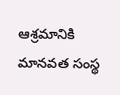ఆశ్రమానికి మానవత సంస్థ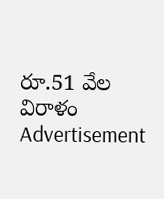రూ.51 వేల విరాళం
Advertisement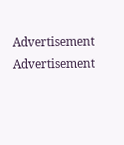Advertisement
Advertisement